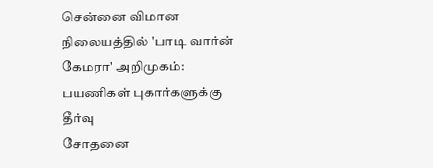சென்னை விமான நிலையத்தில் 'பாடி வார்ன் கேமரா' அறிமுகம்: பயணிகள் புகார்களுக்கு தீர்வு
சோதனை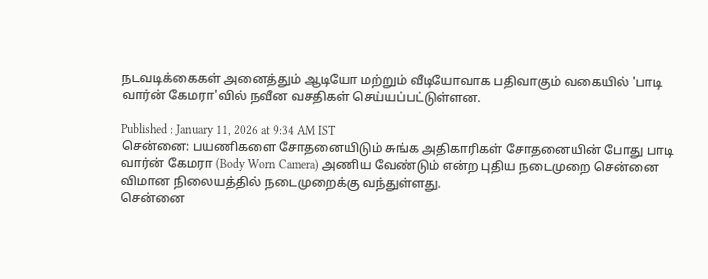நடவடிக்கைகள் அனைத்தும் ஆடியோ மற்றும் வீடியோவாக பதிவாகும் வகையில் 'பாடி வார்ன் கேமரா'வில் நவீன வசதிகள் செய்யப்பட்டுள்ளன.

Published : January 11, 2026 at 9:34 AM IST
சென்னை: பயணிகளை சோதனையிடும் சுங்க அதிகாரிகள் சோதனையின் போது பாடி வார்ன் கேமரா (Body Worn Camera) அணிய வேண்டும் என்ற புதிய நடைமுறை சென்னை விமான நிலையத்தில் நடைமுறைக்கு வந்துள்ளது.
சென்னை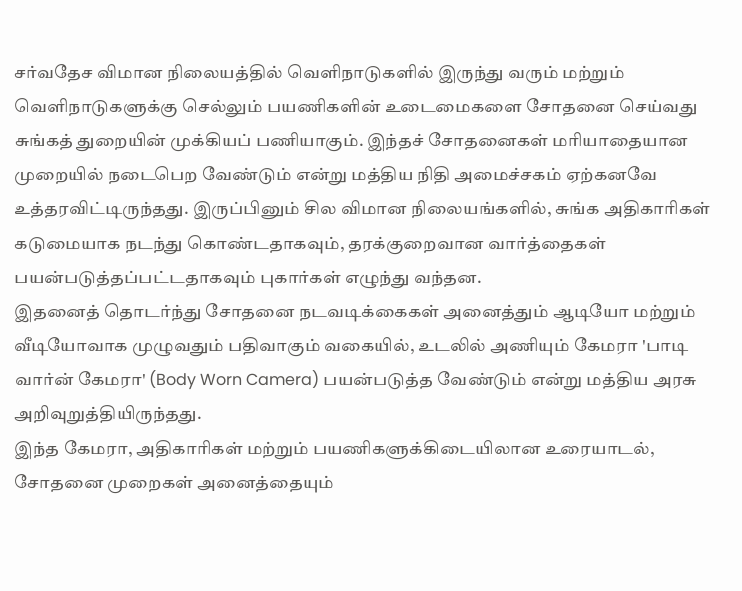சர்வதேச விமான நிலையத்தில் வெளிநாடுகளில் இருந்து வரும் மற்றும் வெளிநாடுகளுக்கு செல்லும் பயணிகளின் உடைமைகளை சோதனை செய்வது சுங்கத் துறையின் முக்கியப் பணியாகும். இந்தச் சோதனைகள் மரியாதையான முறையில் நடைபெற வேண்டும் என்று மத்திய நிதி அமைச்சகம் ஏற்கனவே உத்தரவிட்டிருந்தது. இருப்பினும் சில விமான நிலையங்களில், சுங்க அதிகாரிகள் கடுமையாக நடந்து கொண்டதாகவும், தரக்குறைவான வார்த்தைகள் பயன்படுத்தப்பட்டதாகவும் புகார்கள் எழுந்து வந்தன.
இதனைத் தொடர்ந்து சோதனை நடவடிக்கைகள் அனைத்தும் ஆடியோ மற்றும் வீடியோவாக முழுவதும் பதிவாகும் வகையில், உடலில் அணியும் கேமரா 'பாடி வார்ன் கேமரா' (Body Worn Camera) பயன்படுத்த வேண்டும் என்று மத்திய அரசு அறிவுறுத்தியிருந்தது.
இந்த கேமரா, அதிகாரிகள் மற்றும் பயணிகளுக்கிடையிலான உரையாடல், சோதனை முறைகள் அனைத்தையும்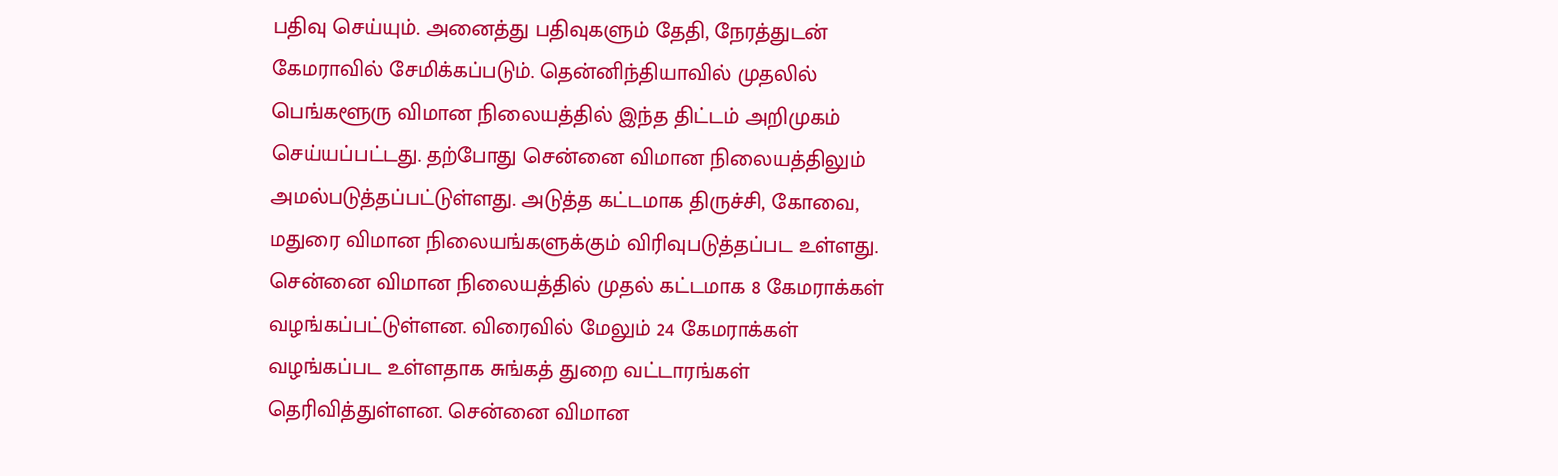பதிவு செய்யும். அனைத்து பதிவுகளும் தேதி, நேரத்துடன் கேமராவில் சேமிக்கப்படும். தென்னிந்தியாவில் முதலில் பெங்களூரு விமான நிலையத்தில் இந்த திட்டம் அறிமுகம் செய்யப்பட்டது. தற்போது சென்னை விமான நிலையத்திலும் அமல்படுத்தப்பட்டுள்ளது. அடுத்த கட்டமாக திருச்சி, கோவை, மதுரை விமான நிலையங்களுக்கும் விரிவுபடுத்தப்பட உள்ளது.
சென்னை விமான நிலையத்தில் முதல் கட்டமாக 8 கேமராக்கள் வழங்கப்பட்டுள்ளன. விரைவில் மேலும் 24 கேமராக்கள் வழங்கப்பட உள்ளதாக சுங்கத் துறை வட்டாரங்கள் தெரிவித்துள்ளன. சென்னை விமான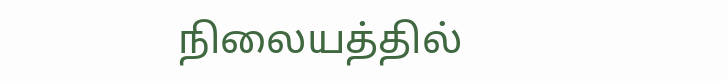நிலையத்தில்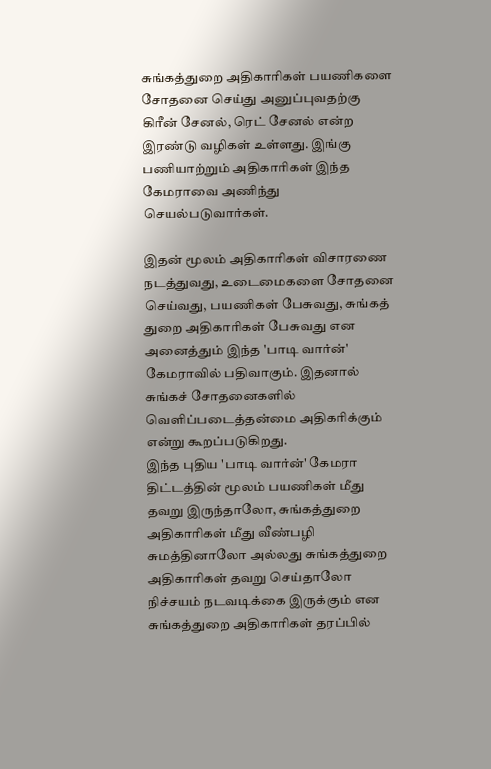சுங்கத்துறை அதிகாரிகள் பயணிகளை சோதனை செய்து அனுப்புவதற்கு கிரீன் சேனல், ரெட் சேனல் என்ற இரண்டு வழிகள் உள்ளது. இங்கு பணியாற்றும் அதிகாரிகள் இந்த கேமராவை அணிந்து செயல்படுவார்கள்.

இதன் மூலம் அதிகாரிகள் விசாரணை நடத்துவது, உடைமைகளை சோதனை செய்வது, பயணிகள் பேசுவது, சுங்கத் துறை அதிகாரிகள் பேசுவது என அனைத்தும் இந்த 'பாடி வார்ன்' கேமராவில் பதிவாகும். இதனால் சுங்கச் சோதனைகளில் வெளிப்படைத்தன்மை அதிகரிக்கும் என்று கூறப்படுகிறது.
இந்த புதிய 'பாடி வார்ன்' கேமரா திட்டத்தின் மூலம் பயணிகள் மீது தவறு இருந்தாலோ, சுங்கத்துறை அதிகாரிகள் மீது வீண்பழி சுமத்தினாலோ அல்லது சுங்கத்துறை அதிகாரிகள் தவறு செய்தாலோ நிச்சயம் நடவடிக்கை இருக்கும் என சுங்கத்துறை அதிகாரிகள் தரப்பில்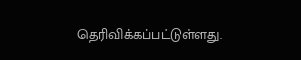தெரிவிக்கப்பட்டுள்ளது.